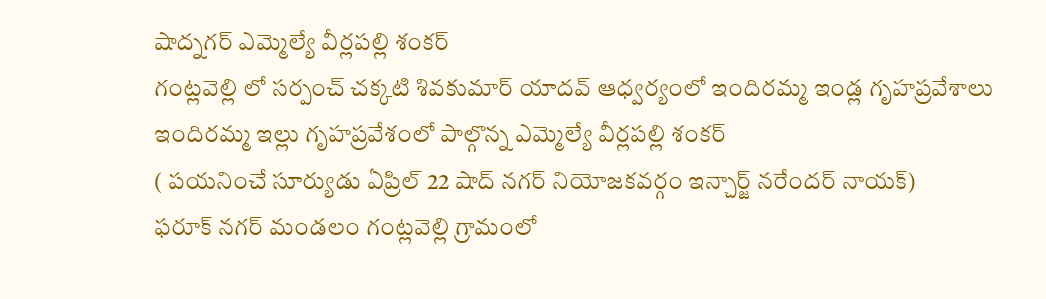షాద్నగర్ ఎమ్మెల్యే వీర్లపల్లి శంకర్
గంట్లవెల్లి లో సర్పంచ్ చక్కటి శివకుమార్ యాదవ్ ఆధ్వర్యంలో ఇందిరమ్మ ఇండ్ల గృహప్రవేశాలు
ఇందిరమ్మ ఇల్లు గృహప్రవేశంలో పాల్గొన్న ఎమ్మెల్యే వీర్లపల్లి శంకర్
( పయనించే సూర్యుడు ఏప్రిల్ 22 షాద్ నగర్ నియోజకవర్గం ఇన్చార్జ్ నరేందర్ నాయక్)
ఫరూక్ నగర్ మండలం గంట్లవెల్లి గ్రామంలో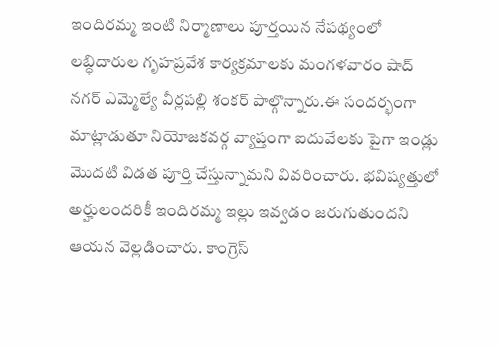ఇందిరమ్మ ఇంటి నిర్మాణాలు పూర్తయిన నేపథ్యంలో లబ్ధిదారుల గృహప్రవేశ కార్యక్రమాలకు మంగళవారం షాద్ నగర్ ఎమ్మెల్యే వీర్లపల్లి శంకర్ పాల్గొన్నారు.ఈ సందర్భంగా మాట్లాడుతూ నియోజకవర్గ వ్యాప్తంగా ఐదువేలకు పైగా ఇండ్లు మొదటి విడత పూర్తి చేస్తున్నామని వివరించారు. భవిష్యత్తులో అర్హులందరికీ ఇందిరమ్మ ఇల్లు ఇవ్వడం జరుగుతుందని ఆయన వెల్లడించారు. కాంగ్రెస్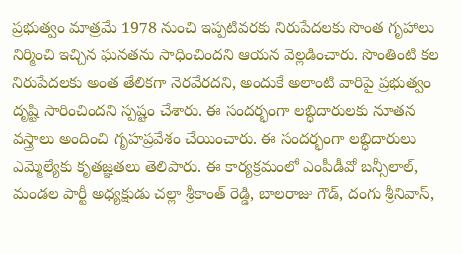ప్రభుత్వం మాత్రమే 1978 నుంచి ఇప్పటివరకు నిరుపేదలకు సొంత గృహాలు నిర్మించి ఇచ్చిన ఘనతను సాధించిందని ఆయన వెల్లడించారు. సొంతింటి కల నిరుపేదలకు అంత తేలికగా నెరవేరదని, అందుకే అలాంటి వారిపై ప్రభుత్వం దృష్టి సారించిందని స్పష్టం చేశారు. ఈ సందర్భంగా లబ్ధిదారులకు నూతన వస్త్రాలు అందించి గృహప్రవేశం చేయించారు. ఈ సందర్భంగా లబ్ధిదారులు ఎమ్మెల్యేకు కృతజ్ఞతలు తెలిపారు. ఈ కార్యక్రమంలో ఎంపీడీవో బన్సీలాల్, మండల పార్టీ అధ్యక్షుడు చల్లా శ్రీకాంత్ రెడ్డి, బాలరాజు గౌడ్, దంగు శ్రీనివాస్,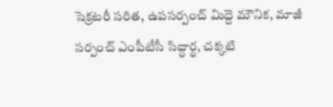సెక్రటరీ సరిత, ఉపసర్పంచ్ మిద్దె మౌనిక, మాజీ సర్పంచ్ ఎంపీటీసీ సిద్ధార్థ, చక్కటి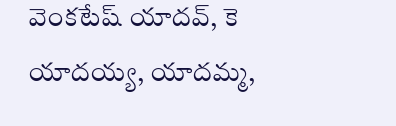వెంకటేష్ యాదవ్, కె యాదయ్య, యాదమ్మ,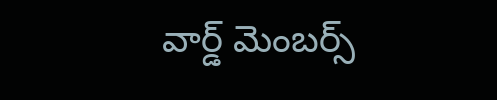వార్డ్ మెంబర్స్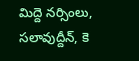మిద్దె నర్సింలు, సలావుద్దీన్, కె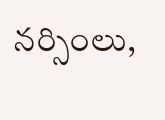నర్సింలు,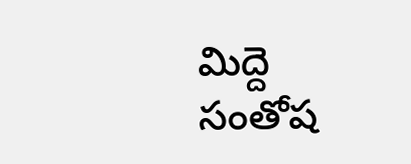మిద్దె సంతోష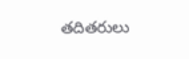తదితరులు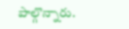పాల్గొన్నారు.